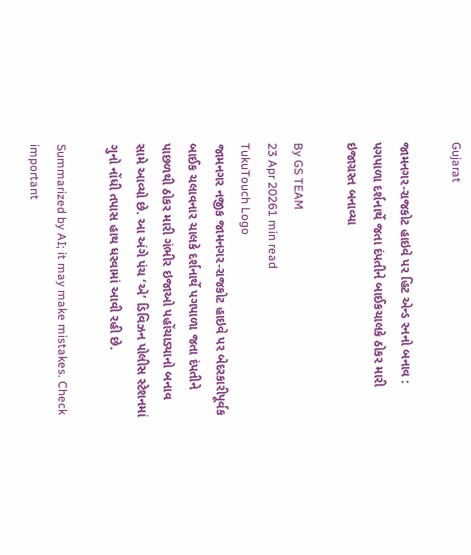Gujarat

જામનગર-રાજકોટ હાઇવે પર હિટ એન્ડ રનનો બનાવ : પગપાળા દર્શનાર્થે જતા દંપતીને બાઈકચાલકે ઠોકર મારી ઇજાગ્રસ્ત બનાવ્યા

By GS TEAM
23 Apr 20261 min read
TukuTouch Logo
જામનગર નજીક જામનગર-રાજકોટ હાઇવે પર બેદરકારીપૂર્વક બાઈક ચલાવનાર ચાલકે દર્શનાર્થે પગપાળા જતા દંપતીને પાછળથી ઠોકર મારી ગંભીર ઇજાઓ પહોંચાડ્યાનો બનાવ સામે આવ્યો છે. આ અંગે પંચ ‘એ’ ડિવિઝન પોલીસ સ્ટેશનમાં ગુનો નોંધી તપાસ હાથ ધરવામાં આવી રહી છે.

Summarized by AI; it may make mistakes. Check important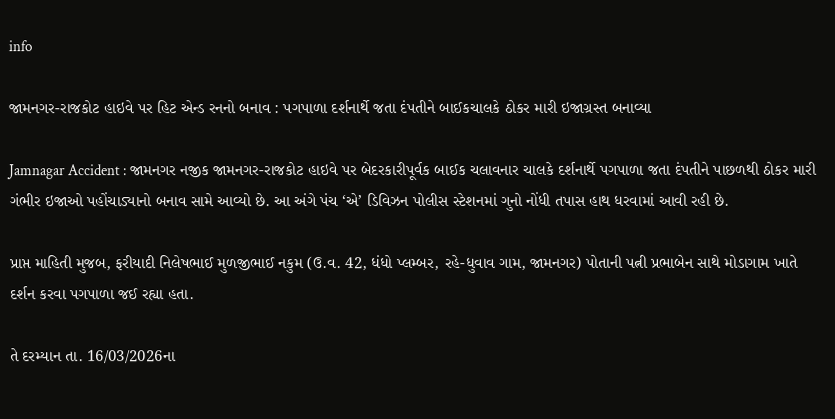info

જામનગર-રાજકોટ હાઇવે પર હિટ એન્ડ રનનો બનાવ : પગપાળા દર્શનાર્થે જતા દંપતીને બાઈકચાલકે ઠોકર મારી ઇજાગ્રસ્ત બનાવ્યા

Jamnagar Accident : જામનગર નજીક જામનગર-રાજકોટ હાઇવે પર બેદરકારીપૂર્વક બાઈક ચલાવનાર ચાલકે દર્શનાર્થે પગપાળા જતા દંપતીને પાછળથી ઠોકર મારી ગંભીર ઇજાઓ પહોંચાડ્યાનો બનાવ સામે આવ્યો છે. આ અંગે પંચ ‘એ’ ડિવિઝન પોલીસ સ્ટેશનમાં ગુનો નોંધી તપાસ હાથ ધરવામાં આવી રહી છે.

પ્રાપ્ત માહિતી મુજબ, ફરીયાદી નિલેષભાઈ મુળજીભાઈ નકુમ (ઉ.વ. 42, ધંધો પ્લમ્બર, રહે-ધુવાવ ગામ, જામનગર) પોતાની પત્ની પ્રભાબેન સાથે મોડાગામ ખાતે દર્શન કરવા પગપાળા જઈ રહ્યા હતા.

તે દરમ્યાન તા. 16/03/2026ના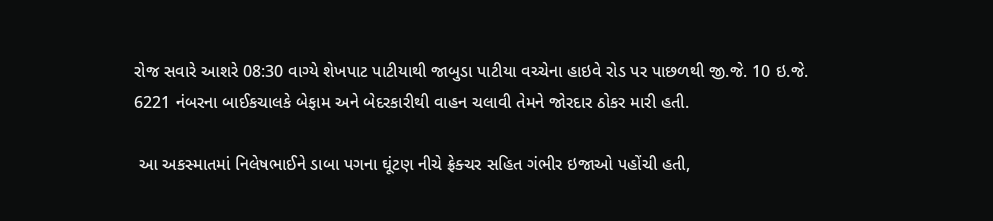રોજ સવારે આશરે 08:30 વાગ્યે શેખપાટ પાટીયાથી જાબુડા પાટીયા વચ્ચેના હાઇવે રોડ પર પાછળથી જી.જે. 10 ઇ.જે. 6221 નંબરના બાઈકચાલકે બેફામ અને બેદરકારીથી વાહન ચલાવી તેમને જોરદાર ઠોકર મારી હતી.

 આ અકસ્માતમાં નિલેષભાઈને ડાબા પગના ઘૂંટણ નીચે ફ્રેક્ચર સહિત ગંભીર ઇજાઓ પહોંચી હતી,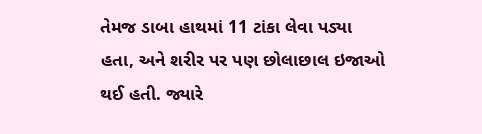તેમજ ડાબા હાથમાં 11 ટાંકા લેવા પડ્યા હતા, અને શરીર પર પણ છોલાછાલ ઇજાઓ થઈ હતી. જ્યારે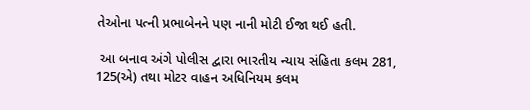તેઓના પત્ની પ્રભાબેનને પણ નાની મોટી ઈજા થઈ હતી.

 આ બનાવ અંગે પોલીસ દ્વારા ભારતીય ન્યાય સંહિતા કલમ 281, 125(એ) તથા મોટર વાહન અધિનિયમ કલમ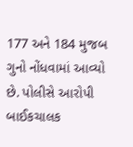177 અને 184 મુજબ ગુનો નોંધવામાં આવ્યો છે. પોલીસે આરોપી બાઈકચાલક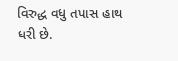વિરુદ્ધ વધુ તપાસ હાથ ધરી છે.